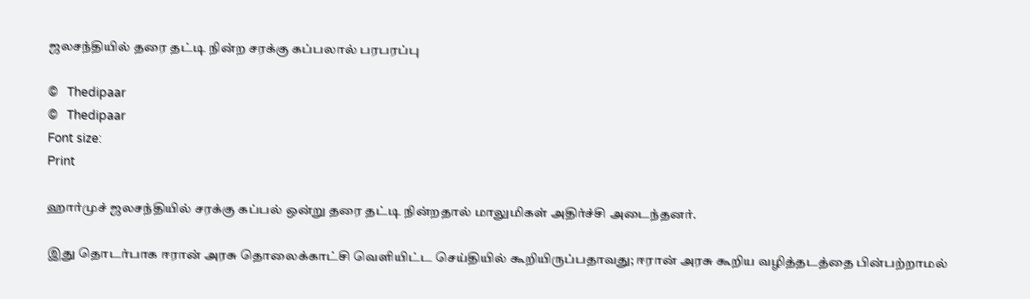ஜலசந்தியில் தரை தட்டி நின்ற சரக்கு கப்பலால் பரபரப்பு

©   Thedipaar
©   Thedipaar
Font size:
Print

ஹார்முச் ஜலசந்தியில் சரக்கு கப்பல் ஒன்று தரை தட்டி நின்றதால் மாலுமிகள் அதிர்ச்சி அடைந்தனர்.

இது தொடர்பாக ஈரான் அரசு தொலைக்காட்சி வெளியிட்ட செய்தியில் கூறியிருப்பதாவது; ஈரான் அரசு கூறிய வழித்தடத்தை பின்பற்றாமல்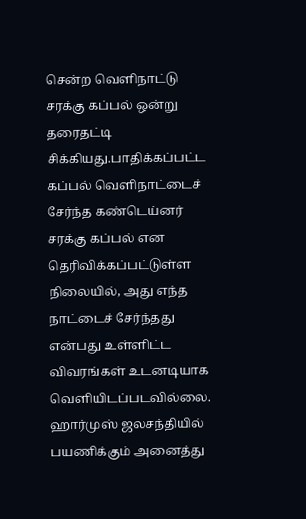சென்ற வெளிநாட்டு சரக்கு கப்பல் ஒன்று தரைதட்டி சிக்கியது.பாதிக்கப்பட்ட கப்பல் வெளிநாட்டைச் சேர்ந்த கண்டெய்னர் சரக்கு கப்பல் என தெரிவிக்கப்பட்டுள்ள நிலையில், அது எந்த நாட்டைச் சேர்ந்தது என்பது உள்ளிட்ட விவரங்கள் உடனடியாக வெளியிடப்படவில்லை. ஹார்முஸ் ஜலசந்தியில் பயணிக்கும் அனைத்து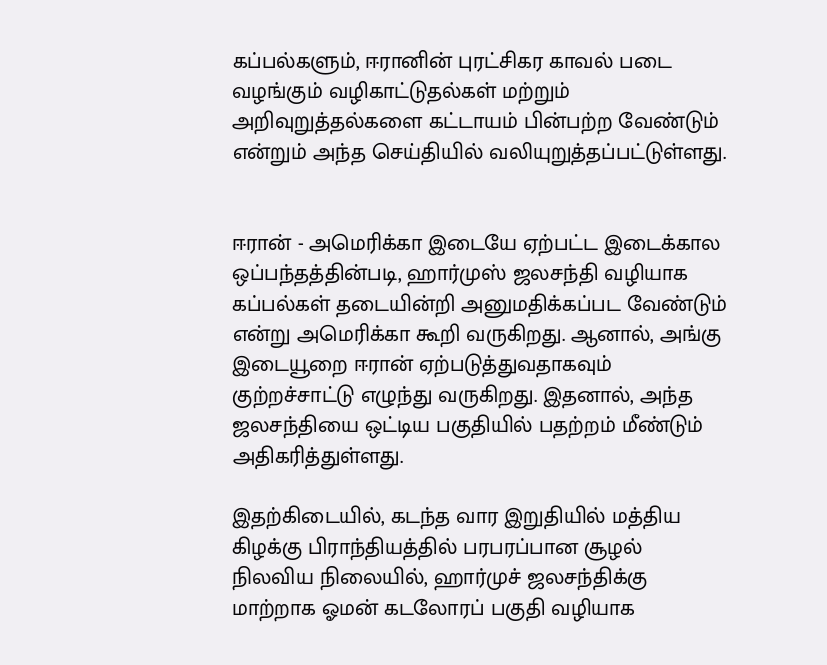கப்பல்களும், ஈரானின் புரட்சிகர காவல் படை வழங்கும் வழிகாட்டுதல்கள் மற்றும் அறிவுறுத்தல்களை கட்டாயம் பின்பற்ற வேண்டும் என்றும் அந்த செய்தியில் வலியுறுத்தப்பட்டுள்ளது.


ஈரான் - அமெரிக்கா இடையே ஏற்பட்ட இடைக்கால ஒப்பந்தத்தின்படி, ஹார்முஸ் ஜலசந்தி வழியாக கப்பல்கள் தடையின்றி அனுமதிக்கப்பட வேண்டும் என்று அமெரிக்கா கூறி வருகிறது. ஆனால், அங்கு இடையூறை ஈரான் ஏற்படுத்துவதாகவும் குற்றச்சாட்டு எழுந்து வருகிறது. இதனால், அந்த ஜலசந்தியை ஒட்டிய பகுதியில் பதற்றம் மீண்டும் அதிகரித்துள்ளது.

இதற்கிடையில், கடந்த வார இறுதியில் மத்திய கிழக்கு பிராந்தியத்தில் பரபரப்பான சூழல் நிலவிய நிலையில், ஹார்முச் ஜலசந்திக்கு மாற்றாக ஓமன் கடலோரப் பகுதி வழியாக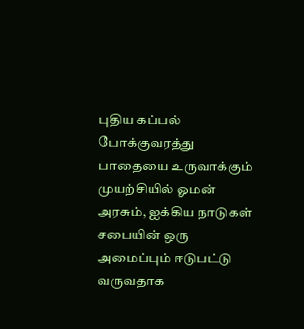புதிய கப்பல் போக்குவரத்து பாதையை உருவாக்கும் முயற்சியில் ஓமன் அரசும், ஐக்கிய நாடுகள் சபையின் ஒரு அமைப்பும் ஈடுபட்டு வருவதாக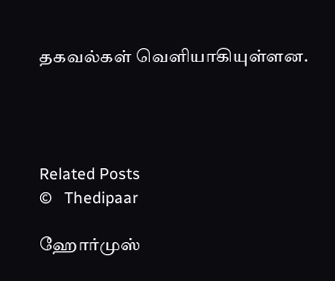தகவல்கள் வெளியாகியுள்ளன.




Related Posts
©   Thedipaar

ஹோர்முஸ்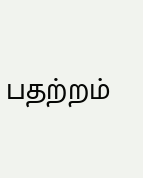பதற்றம்